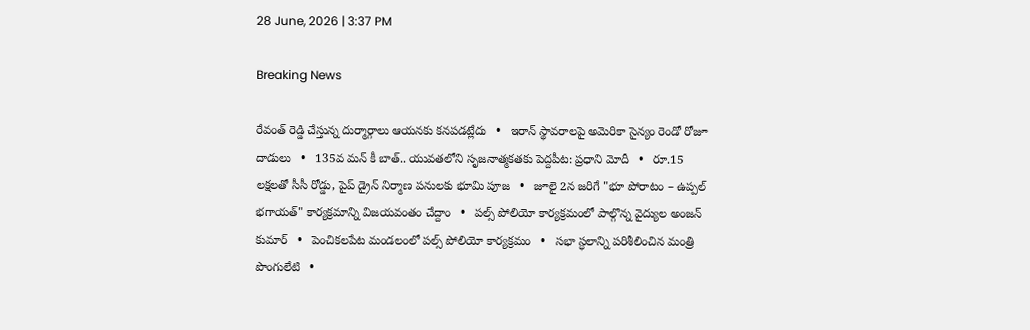28 June, 2026 | 3:37 PM

Breaking News

రేవంత్ రెడ్డి చేస్తున్న దుర్మార్గాలు ఆయనకు కనపడట్లేదు   •   ఇరాన్ స్థావరాలపై అమెరికా సైన్యం రెండో రోజూ దాడులు   •   135వ మన్ కీ బాత్.. యువతలోని సృజనాత్మకతకు పెద్దపీట: ప్రధాని మోదీ   •   రూ.15 లక్షలతో సీసీ రోడ్డు, పైప్ డ్రైన్ నిర్మాణ పనులకు భూమి పూజ   •   జూలై 2న జరిగే "భూ పోరాటం – ఉప్పల్ భగాయత్" కార్యక్రమాన్ని విజయవంతం చేద్దాం   •   పల్స్ పోలియో కార్యక్రమంలో పాల్గొన్న వైద్యుల అంజన్ కుమార్   •   పెంచికలపేట మండలంలో పల్స్ పోలియో కార్యక్రమం   •   సభా స్ధలాన్ని పరిశీలించిన మంత్రి పొంగులేటి   •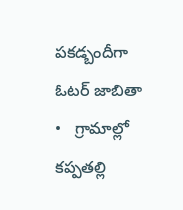పకడ్బందీగా ఓటర్ జాబితా   •   గ్రామాల్లో కప్పతల్లి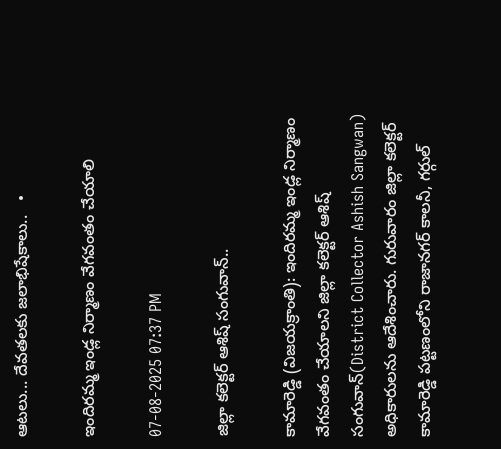ఆటలు... దేవతలకు జలాభిషేకాలు..   •

ఇందిరమ్మ ఇండ్ల నిర్మాణం వేగవంతం చేయాలి

07-08-2025 07:37 PM

జిల్లా కలెక్టర్ ఆశిష్ సంగువాన్..

కామారెడ్డి (విజయక్రాంతి): ఇందిరమ్మ ఇండ్ల నిర్మాణం వేగవంతం చేయాలని జిల్లా కలెక్టర్ ఆశిష్ సంగువాన్(District Collector Ashish Sangwan) అధికారులను ఆదేశించారు. గురువారం జిల్లా కలెక్టర్ కామారెడ్డి పట్టణంలోని రాజానగర్ కాలనీ, గర్గుల్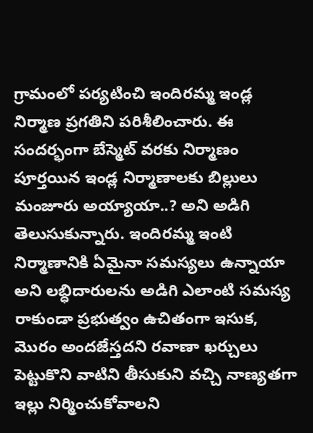గ్రామంలో పర్యటించి ఇందిరమ్మ ఇండ్ల నిర్మాణ ప్రగతిని పరిశీలించారు. ఈ సందర్భంగా బేస్మెట్ వరకు నిర్మాణం పూర్తయిన ఇండ్ల నిర్మాణాలకు బిల్లులు మంజూరు అయ్యాయా..? అని అడిగి తెలుసుకున్నారు. ఇందిరమ్మ ఇంటి నిర్మాణానికి ఏమైనా సమస్యలు ఉన్నాయా అని లబ్ధిదారులను అడిగి ఎలాంటి సమస్య రాకుండా ప్రభుత్వం ఉచితంగా ఇసుక, మొరం అందజేస్తదని రవాణా ఖర్చులు పెట్టుకొని వాటిని తీసుకుని వచ్చి నాణ్యతగా ఇల్లు నిర్మించుకోవాలని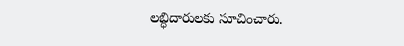లబ్ధిదారులకు సూచించారు.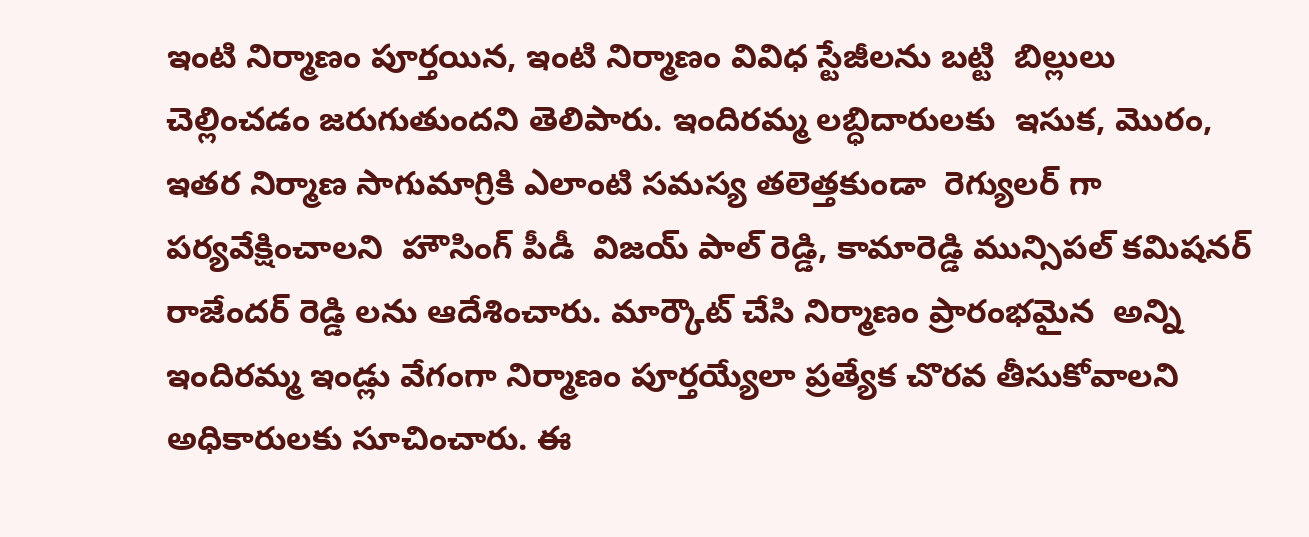ఇంటి నిర్మాణం పూర్తయిన, ఇంటి నిర్మాణం వివిధ స్టేజీలను బట్టి  బిల్లులు చెల్లించడం జరుగుతుందని తెలిపారు. ఇందిరమ్మ లబ్ధిదారులకు  ఇసుక, మొరం, ఇతర నిర్మాణ సాగుమాగ్రికి ఎలాంటి సమస్య తలెత్తకుండా  రెగ్యులర్ గా  పర్యవేక్షించాలని  హౌసింగ్ పీడీ  విజయ్ పాల్ రెడ్డి, కామారెడ్డి మున్సిపల్ కమిషనర్ రాజేందర్ రెడ్డి లను ఆదేశించారు. మార్కౌట్ చేసి నిర్మాణం ప్రారంభమైన  అన్ని ఇందిరమ్మ ఇండ్లు వేగంగా నిర్మాణం పూర్తయ్యేలా ప్రత్యేక చొరవ తీసుకోవాలని అధికారులకు సూచించారు. ఈ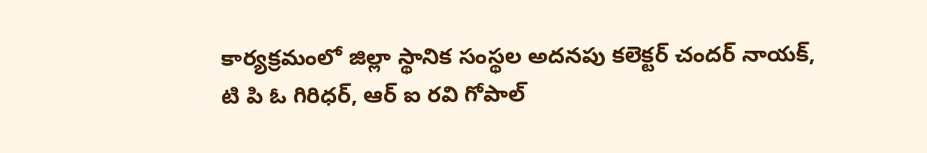కార్యక్రమంలో జిల్లా స్థానిక సంస్థల అదనపు కలెక్టర్ చందర్ నాయక్, టి పి ఓ గిరిధర్, ఆర్ ఐ రవి గోపాల్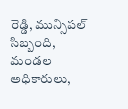రెడ్డి, మున్సిపల్ సిబ్బంది, మండల అధికారులు,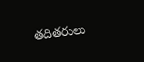తదితరులు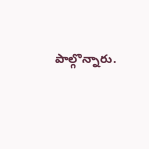పాల్గొన్నారు.